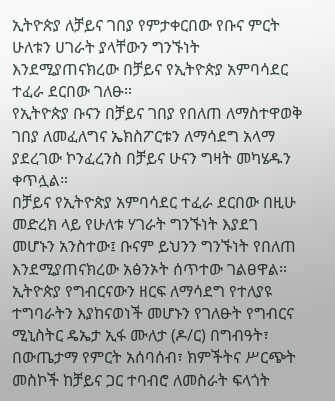ኢትዮጵያ ለቻይና ገበያ የምታቀርበው የቡና ምርት ሁለቱን ሀገራት ያላቸውን ግንኙነት እንደሚያጠናክረው በቻይና የኢትዮጵያ አምባሳደር ተፈራ ደርበው ገለፁ።
የኢትዮጵያ ቡናን በቻይና ገበያ የበለጠ ለማስተዋወቅ ገበያ ለመፈለግና ኤክስፖርቱን ለማሳደግ አላማ ያደረገው ኮንፈረንስ በቻይና ሁናን ግዛት መካሄዱን ቀጥሏል።
በቻይና የኢትዮጵያ አምባሳደር ተፈራ ደርበው በዚሁ መድረክ ላይ የሁለቱ ሃገራት ግንኙነት እያደገ መሆኑን አንስተው፤ ቡናም ይህንን ግንኙነት የበለጠ እንደሚያጠናክረው አፅንኦት ሰጥተው ገልፀዋል።
ኢትዮጵያ የግብርናውን ዘርፍ ለማሳደግ የተለያዩ ተግባራትን እያከናወነች መሆኑን የገለፁት የግብርና ሚኒስትር ዴኤታ ኢፋ ሙለታ (ዶ/ር) በግብዓት፣ በውጤታማ የምርት አሰባሰብ፣ ክምችትና ሥርጭት መስኮች ከቻይና ጋር ተባብሮ ለመስራት ፍላጎት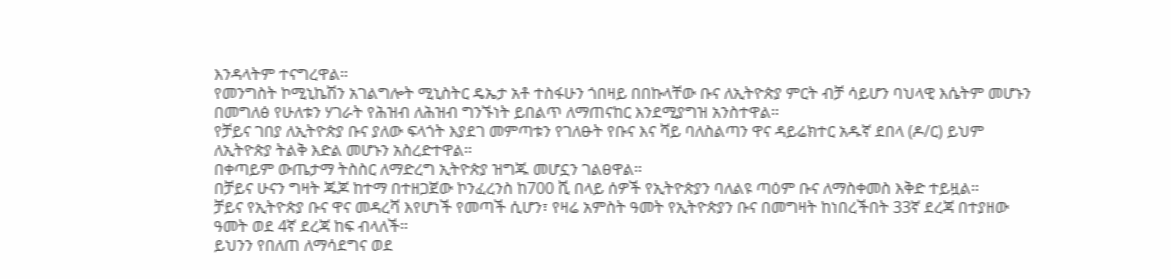እንዳላትም ተናግረዋል።
የመንግስት ኮሚኒኬሽን አገልግሎት ሚኒስትር ዴኤታ አቶ ተስፋሁን ጎበዛይ በበኩላቸው ቡና ለኢትዮጵያ ምርት ብቻ ሳይሆን ባህላዊ እሴትም መሆኑን በመግለፅ የሁለቱን ሃገራት የሕዝብ ለሕዝብ ግንኙነት ይበልጥ ለማጠናከር እንደሚያግዝ አንስተዋል።
የቻይና ገበያ ለኢትዮጵያ ቡና ያለው ፍላጎት እያደገ መምጣቱን የገለፁት የቡና እና ሻይ ባለስልጣን ዋና ዳይሬክተር አዱኛ ደበላ (ዶ/ር) ይህም ለኢትዮጵያ ትልቅ እድል መሆኑን አስረድተዋል።
በቀጣይም ውጤታማ ትስስር ለማድረግ ኢትዮጵያ ዝግጁ መሆኗን ገልፀዋል።
በቻይና ሁናን ግዛት ጁጆ ከተማ በተዘጋጀው ኮንፈረንስ ከ700 ሺ በላይ ሰዎች የኢትዮጵያን ባለልዩ ጣዕም ቡና ለማስቀመስ እቅድ ተይዟል።
ቻይና የኢትዮጵያ ቡና ዋና መዳረሻ እየሆነች የመጣች ሲሆን፣ የዛሬ አምስት ዓመት የኢትዮጵያን ቡና በመግዛት ከነበረችበት 33ኛ ደረጃ በተያዘው ዓመት ወደ 4ኛ ደረጃ ከፍ ብላለች።
ይህንን የበለጠ ለማሳደግና ወደ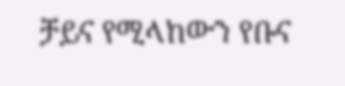ቻይና የሚላከውን የቡና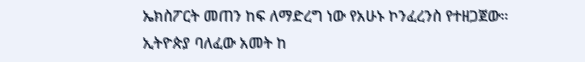ኤክስፖርት መጠን ከፍ ለማድረግ ነው የአሁኑ ኮንፈረንስ የተዘጋጀው።
ኢትዮጵያ ባለፈው አመት ከ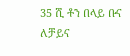35 ሺ ቶን በላይ ቡና ለቻይና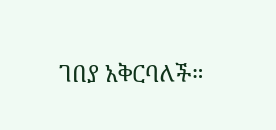ገበያ አቅርባለች።